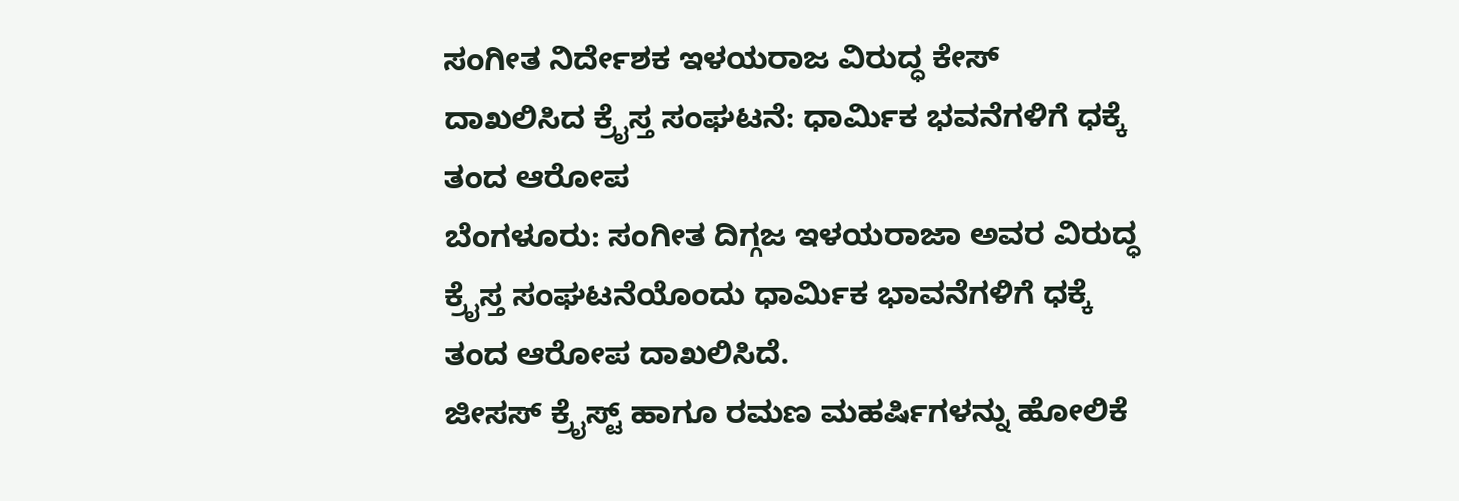ಸಂಗೀತ ನಿರ್ದೇಶಕ ಇಳಯರಾಜ ವಿರುದ್ಧ ಕೇಸ್ ದಾಖಲಿಸಿದ ಕ್ರೈಸ್ತ ಸಂಘಟನೆ: ಧಾರ್ಮಿಕ ಭವನೆಗಳಿಗೆ ಧಕ್ಕೆ ತಂದ ಆರೋಪ
ಬೆಂಗಳೂರು: ಸಂಗೀತ ದಿಗ್ಗಜ ಇಳಯರಾಜಾ ಅವರ ವಿರುದ್ಧ ಕ್ರೈಸ್ತ ಸಂಘಟನೆಯೊಂದು ಧಾರ್ಮಿಕ ಭಾವನೆಗಳಿಗೆ ಧಕ್ಕೆ ತಂದ ಆರೋಪ ದಾಖಲಿಸಿದೆ.
ಜೀಸಸ್ ಕ್ರೈಸ್ಟ್ ಹಾಗೂ ರಮಣ ಮಹರ್ಷಿಗಳನ್ನು ಹೋಲಿಕೆ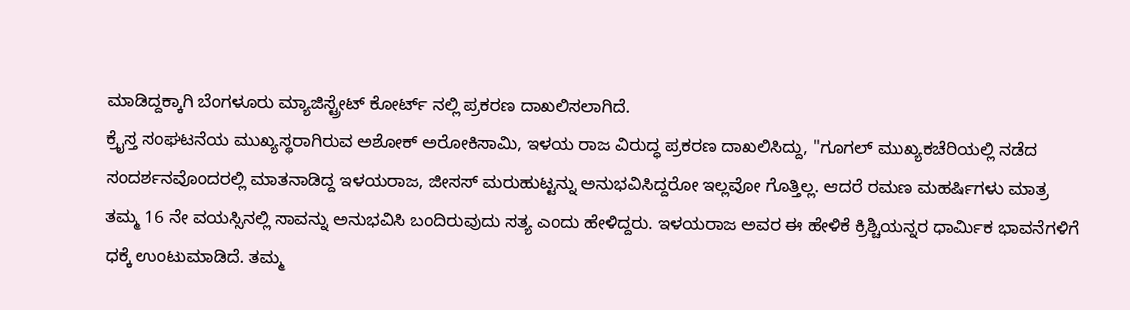ಮಾಡಿದ್ದಕ್ಕಾಗಿ ಬೆಂಗಳೂರು ಮ್ಯಾಜಿಸ್ಟ್ರೇಟ್ ಕೋರ್ಟ್ ನಲ್ಲಿ ಪ್ರಕರಣ ದಾಖಲಿಸಲಾಗಿದೆ.
ಕ್ರೈಸ್ತ ಸಂಘಟನೆಯ ಮುಖ್ಯಸ್ಥರಾಗಿರುವ ಅಶೋಕ್ ಅರೋಕಿಸಾಮಿ, ಇಳಯ ರಾಜ ವಿರುದ್ಧ ಪ್ರಕರಣ ದಾಖಲಿಸಿದ್ದು, "ಗೂಗಲ್ ಮುಖ್ಯಕಚೆರಿಯಲ್ಲಿ ನಡೆದ ಸಂದರ್ಶನವೊಂದರಲ್ಲಿ ಮಾತನಾಡಿದ್ದ ಇಳಯರಾಜ, ಜೀಸಸ್ ಮರುಹುಟ್ಟನ್ನು ಅನುಭವಿಸಿದ್ದರೋ ಇಲ್ಲವೋ ಗೊತ್ತಿಲ್ಲ. ಆದರೆ ರಮಣ ಮಹರ್ಷಿಗಳು ಮಾತ್ರ ತಮ್ಮ 16 ನೇ ವಯಸ್ಸಿನಲ್ಲಿ ಸಾವನ್ನು ಅನುಭವಿಸಿ ಬಂದಿರುವುದು ಸತ್ಯ ಎಂದು ಹೇಳಿದ್ದರು. ಇಳಯರಾಜ ಅವರ ಈ ಹೇಳಿಕೆ ಕ್ರಿಶ್ಚಿಯನ್ನರ ಧಾರ್ಮಿಕ ಭಾವನೆಗಳಿಗೆ ಧಕ್ಕೆ ಉಂಟುಮಾಡಿದೆ. ತಮ್ಮ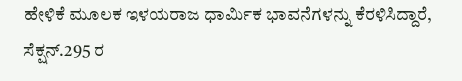ಹೇಳಿಕೆ ಮೂಲಕ ಇಳಯರಾಜ ಧಾರ್ಮಿಕ ಭಾವನೆಗಳನ್ನು ಕೆರಳಿಸಿದ್ದಾರೆ, ಸೆಕ್ಷನ್.295 ರ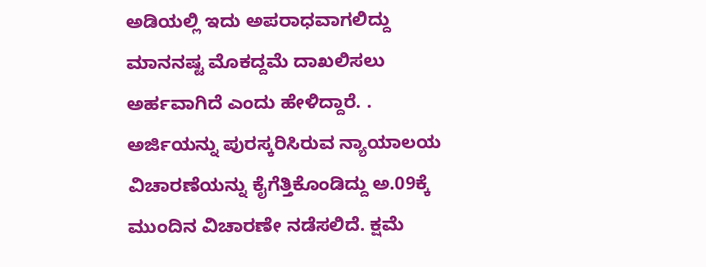ಅಡಿಯಲ್ಲಿ ಇದು ಅಪರಾಧವಾಗಲಿದ್ದು ಮಾನನಷ್ಟ ಮೊಕದ್ದಮೆ ದಾಖಲಿಸಲು ಅರ್ಹವಾಗಿದೆ ಎಂದು ಹೇಳಿದ್ದಾರೆ. .
ಅರ್ಜಿಯನ್ನು ಪುರಸ್ಕರಿಸಿರುವ ನ್ಯಾಯಾಲಯ ವಿಚಾರಣೆಯನ್ನು ಕೈಗೆತ್ತಿಕೊಂಡಿದ್ದು ಅ.09ಕ್ಕೆ ಮುಂದಿನ ವಿಚಾರಣೇ ನಡೆಸಲಿದೆ. ಕ್ಷಮೆ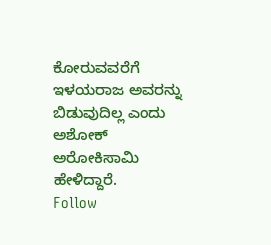ಕೋರುವವರೆಗೆ ಇಳಯರಾಜ ಅವರನ್ನು ಬಿಡುವುದಿಲ್ಲ ಎಂದು ಅಶೋಕ್ ಅರೋಕಿಸಾಮಿ ಹೇಳಿದ್ದಾರೆ.
Follow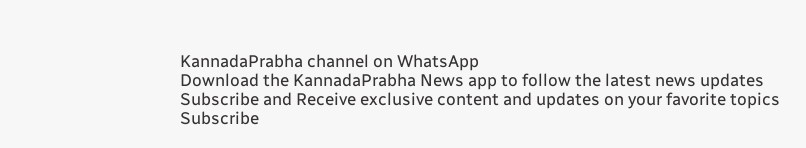KannadaPrabha channel on WhatsApp
Download the KannadaPrabha News app to follow the latest news updates
Subscribe and Receive exclusive content and updates on your favorite topics
Subscribe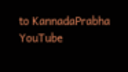to KannadaPrabha YouTube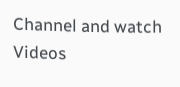Channel and watch Videos